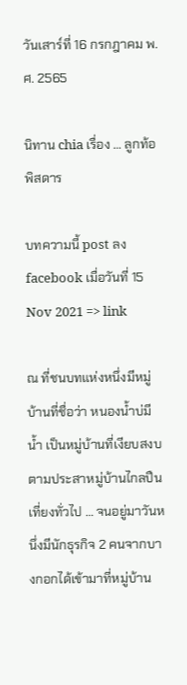วันเสาร์ที่ 16 กรกฎาคม พ.ศ. 2565

นิทาน chia เรื่อง … ลูกท้อพิสดาร

บทความนี้ post ลง facebook เมื่อวันที่ 15 Nov 2021 => link

ณ ที่ชนบทแห่งหนึ่งมีหมู่บ้านที่ชื่อว่า หนองน้ำบ่มีน้ำ เป็นหมู่บ้านที่เงียบสงบตามประสาหมู่บ้านไกลปืนเที่ยงทั่วไป … จนอยู่มาวันหนึ่งมีนักธุรกิจ 2 คนจากบางกอกได้เข้ามาที่หมู่บ้าน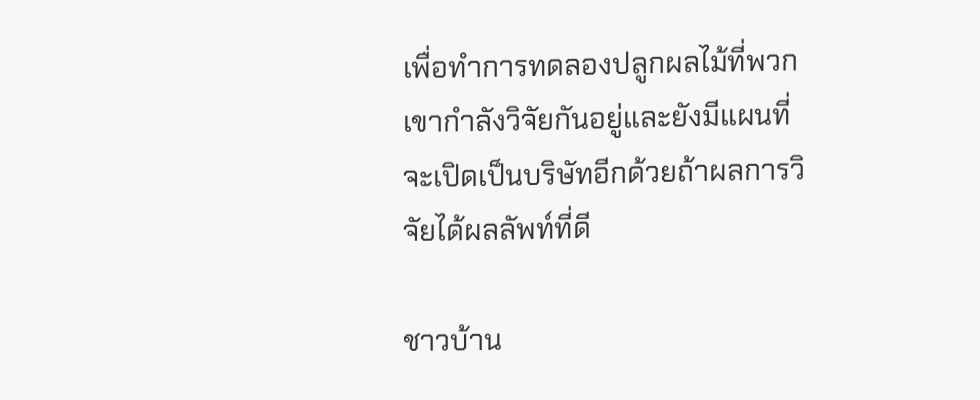เพื่อทำการทดลองปลูกผลไม้ที่พวกเขากำลังวิจัยกันอยู่และยังมีแผนที่จะเปิดเป็นบริษัทอีกด้วยถ้าผลการวิจัยได้ผลลัพท์ที่ดี

ชาวบ้าน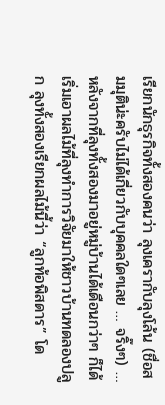เรียกนักธุรกิจทั้งสองคนว่า ลุงเครากับลุงโล้น (ชื่อสมมุติน่ะครับไม่ได้เกี่ยวกับบุคคลใดๆเลย … จริ๊งๆ) … หลังจากที่ลุงทั้งสองมาอยู่หมู่บ้านได้เดือนกว่าๆ ก็ได้เริ่มเอาผลไม้ที่ลุงทำการวิจัยมาให้ชาวบ้านทดลองปลูก ลุงทั้งสองเรียกผลไม้นี้ว่า “ลูกท้อพิสดาร” โด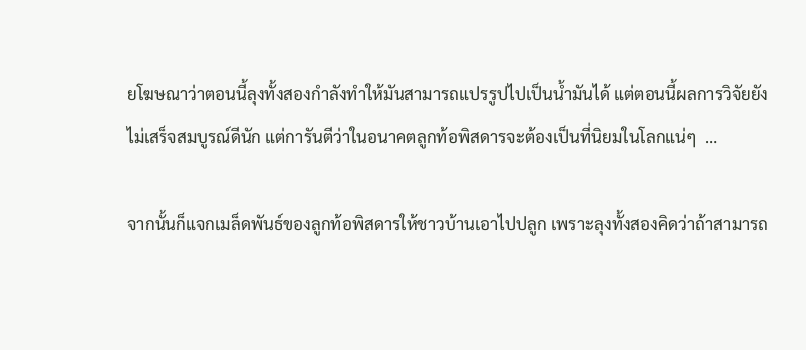ยโฆษณาว่าตอนนี้ลุงทั้งสองกำลังทำให้มันสามารถแปรรูปไปเป็นน้ำมันได้ แต่ตอนนี้ผลการวิจัยยังไม่เสร็จสมบูรณ์ดีนัก แต่การันตีว่าในอนาคตลูกท้อพิสดารจะต้องเป็นที่นิยมในโลกแน่ๆ  …

จากนั้นก็แจกเมล็ดพันธ์ของลูกท้อพิสดารให้ชาวบ้านเอาไปปลูก เพราะลุงทั้งสองคิดว่าถ้าสามารถ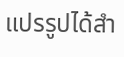แปรรูปได้สำ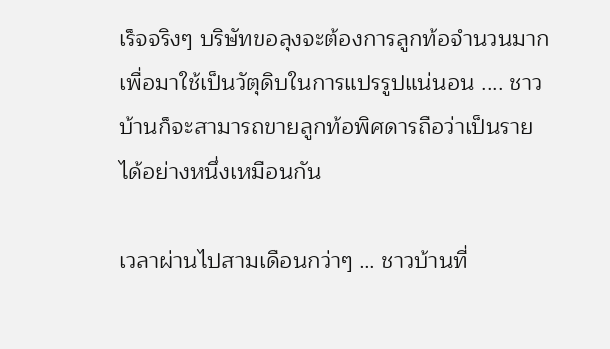เร็จจริงๆ บริษัทขอลุงจะต้องการลูกท้อจำนวนมากเพื่อมาใช้เป็นวัตุดิบในการแปรรูปแน่นอน .... ชาวบ้านก็จะสามารถขายลูกท้อพิศดารถือว่าเป็นรายได้อย่างหนึ่งเหมือนกัน

เวลาผ่านไปสามเดือนกว่าๆ … ชาวบ้านที่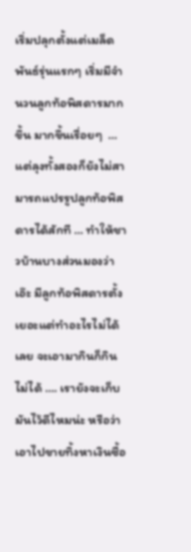เริ่มปลุกตั้งแต่เมล็ดพันธ์รุ่นแรกๆ เริ่มมีจำนวนลูกท้อพิสดารมากขึ้น มากขึ้นเรื่อยๆ  … แต่ลุงทั้งสองก็ยังไม่สามารถแปรรูปลูกท้อพิสดารได้สักที … ทำให้ชาวบ้านบางส่วนมองว่า เอ๊ะ มีลูกท้อพิสดารตั้งเยอะแต่ทำอะไรไม่ได้เลย จะเอามากินก็กินไม่ได้ …. เรายังจะเก็บมันไว้ดีไหมน่ะ หรือว่าเอาไปขายทิ้งหาเงินซื้อ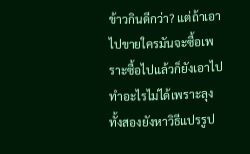ข้าวกินดีกว่า? แต่ถ้าเอาไปขายใครมันจะซื้อเพราะซื้อไปแล้วก็ยังเอาไปทำอะไรไม่ได้เพราะลุงทั้งสองยังหาวิธีแปรรูป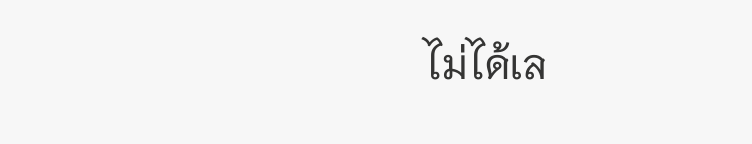ไม่ได้เล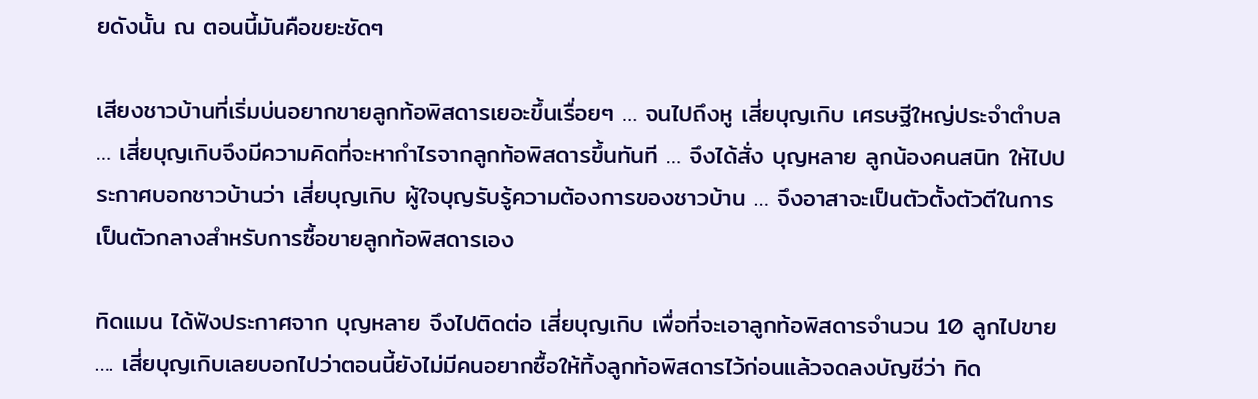ยดังนั้น ณ ตอนนี้มันคือขยะชัดๆ

เสียงชาวบ้านที่เริ่มบ่นอยากขายลูกท้อพิสดารเยอะขึ้นเรื่อยๆ … จนไปถึงหู เสี่ยบุญเกิบ เศรษฐีใหญ่ประจำตำบล … เสี่ยบุญเกิบจึงมีความคิดที่จะหากำไรจากลูกท้อพิสดารขึ้นทันที … จึงได้สั่ง บุญหลาย ลูกน้องคนสนิท ให้ไปประกาศบอกชาวบ้านว่า เสี่ยบุญเกิบ ผู้ใจบุญรับรู้ความต้องการของชาวบ้าน … จึงอาสาจะเป็นตัวตั้งตัวตีในการเป็นตัวกลางสำหรับการซื้อขายลูกท้อพิสดารเอง

ทิดแมน ได้ฟังประกาศจาก บุญหลาย จึงไปติดต่อ เสี่ยบุญเกิบ เพื่อที่จะเอาลูกท้อพิสดารจำนวน 10 ลูกไปขาย …. เสี่ยบุญเกิบเลยบอกไปว่าตอนนี้ยังไม่มีคนอยากซื้อให้ทิ้งลูกท้อพิสดารไว้ก่อนแล้วจดลงบัญชีว่า ทิด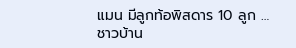แมน มีลูกท้อพิสดาร 10 ลูก … ชาวบ้าน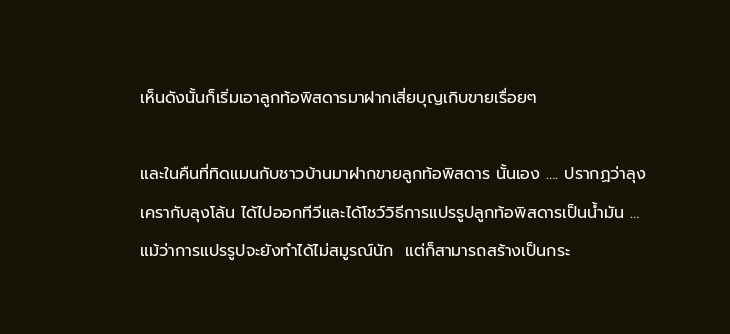เห็นดังนั้นก็เริ่มเอาลูกท้อพิสดารมาฝากเสี่ยบุญเกิบขายเรื่อยๆ

และในคืนที่ทิดแมนกับชาวบ้านมาฝากขายลูกท้อพิสดาร นั้นเอง …. ปรากฏว่าลุงเครากับลุงโล้น ได้ไปออกทีวีและได้โชว์วิธีการแปรรูปลูกท้อพิสดารเป็นน้ำมัน … แม้ว่าการแปรรูปจะยังทำได้ไม่สมูรณ์นัก  แต่ก็สามารถสร้างเป็นกระ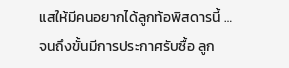แสให้มีคนอยากได้ลูกท้อพิสดารนี้ … จนถึงขั้นมีการประกาศรับซื้อ ลูก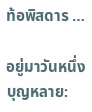ท้อพิสดาร …

อยู่มาวันหนึ่ง
บุญหลาย: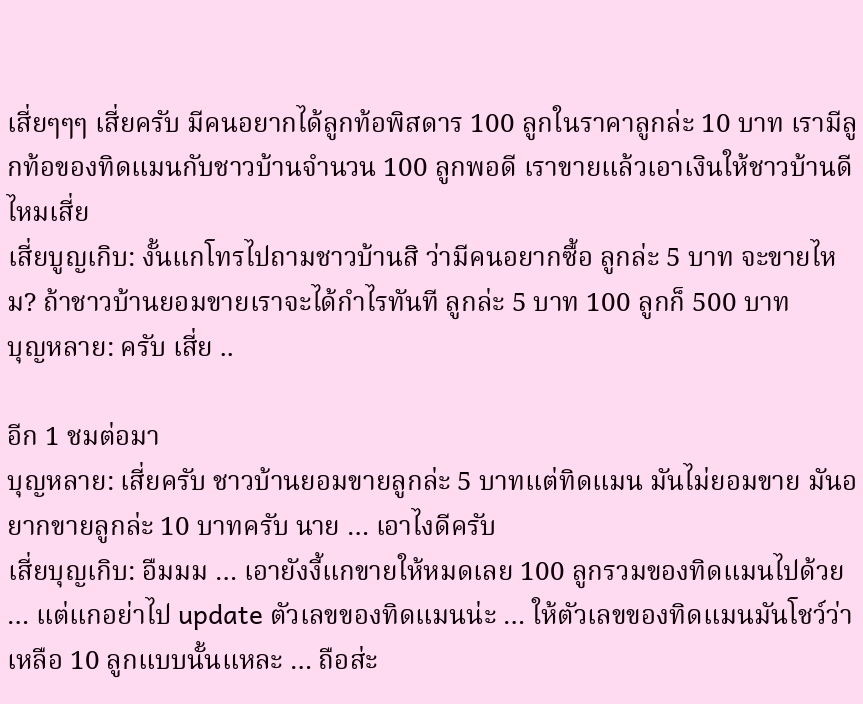เสี่ยๆๆๆ เสี่ยครับ มีคนอยากได้ลูกท้อพิสดาร 100 ลูกในราคาลูกล่ะ 10 บาท เรามีลูกท้อของทิดแมนกับชาวบ้านจำนวน 100 ลูกพอดี เราขายแล้วเอาเงินให้ชาวบ้านดีไหมเสี่ย
เสี่ยบูญเกิบ: งั้นแกโทรไปถามชาวบ้านสิ ว่ามีคนอยากซื้อ ลูกล่ะ 5 บาท จะขายไหม? ถ้าชาวบ้านยอมขายเราจะได้กำไรทันที ลูกล่ะ 5 บาท 100 ลูกก็ 500 บาท
บุญหลาย: ครับ เสี่ย ..

อีก 1 ชมต่อมา
บุญหลาย: เสี่ยครับ ชาวบ้านยอมขายลูกล่ะ 5 บาทแต่ทิดแมน มันไม่ยอมขาย มันอยากขายลูกล่ะ 10 บาทครับ นาย … เอาไงดีครับ
เสี่ยบุญเกิบ: อืมมม … เอายังงี้แกขายให้หมดเลย 100 ลูกรวมของทิดแมนไปด้วย … แต่แกอย่าไป update ตัวเลขของทิดแมนน่ะ … ให้ตัวเลขของทิดแมนมันโชว์ว่าเหลือ 10 ลูกแบบนั้นแหละ … ถือส่ะ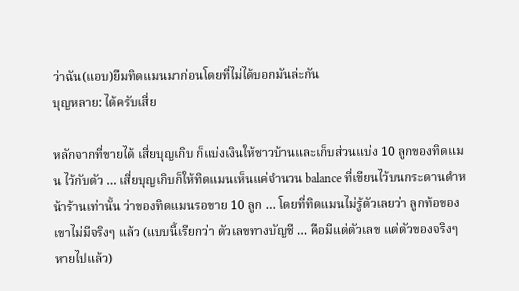ว่าฉัน(แอบ)ยืมทิดแมนมาก่อนโดยที่ไม่ได้บอกมันล่ะกัน
บุญหลาย: ได้ครับเสี่ย

หลักจากที่ขายได้ เสี่ยบุญเกิบ ก็แบ่งเงินให้ชาวบ้านและเก็บส่วนแบ่ง 10 ลูกของทิดแมน ไว้กับตัว … เสี่ยบุญเกิบก็ให้ทิดแมนเห็นแค่จำนวน balance ที่เขียนไว้บนกระดานดำหน้าร้านเท่านั้น ว่าของทิดแมนรอขาย 10 ลูก … โดยที่ทิดแมนไม่รู้ตัวเลยว่า ลูกท้อของเขาไม่มีจริงๆ แล้ว (แบบนี้เรียกว่า ตัวเลขทางบัญชี … คือมีแต่ตัวเลข แต่ตัวของจริงๆ หายไปแล้ว)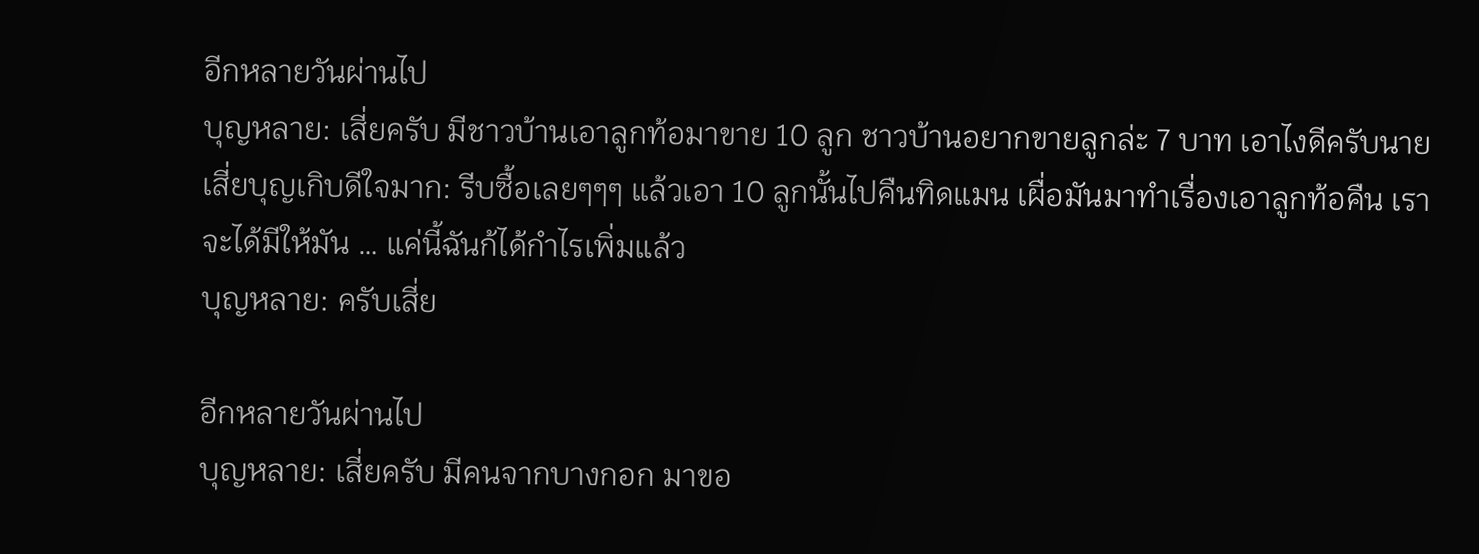อีกหลายวันผ่านไป
บุญหลาย: เสี่ยครับ มีชาวบ้านเอาลูกท้อมาขาย 10 ลูก ชาวบ้านอยากขายลูกล่ะ 7 บาท เอาไงดีครับนาย
เสี่ยบุญเกิบดีใจมาก: รีบซื้อเลยๆๆๆ แล้วเอา 10 ลูกนั้นไปคืนทิดแมน เผื่อมันมาทำเรื่องเอาลูกท้อคืน เราจะได้มีให้มัน … แค่นี้ฉันก้ได้กำไรเพิ่มแล้ว
บุญหลาย: ครับเสี่ย

อีกหลายวันผ่านไป
บุญหลาย: เสี่ยครับ มีคนจากบางกอก มาขอ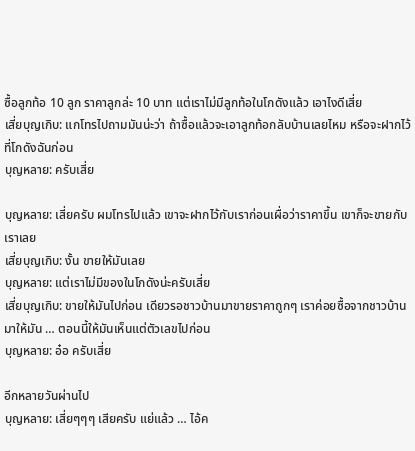ซื้อลูกท้อ 10 ลูก ราคาลูกล่ะ 10 บาท แต่เราไม่มีลูกท้อในโกดังแล้ว เอาไงดีเสี่ย
เสี่ยบุญเกิบ: แกโทรไปถามมันน่ะว่า ถ้าซื้อแล้วจะเอาลูกท้อกลับบ้านเลยไหม หรือจะฝากไว้ที่โกดังฉันก่อน
บุญหลาย: ครับเสี่ย

บุญหลาย: เสี่ยครับ ผมโทรไปแล้ว เขาจะฝากไว้กับเราก่อนเผื่อว่าราคาขึ้น เขาก็จะขายกับเราเลย
เสี่ยบุญเกิบ: งั้น ขายให้มันเลย
บุญหลาย: แต่เราไม่มีของในโกดังน่ะครับเสี่ย
เสี่ยบุญเกิบ: ขายให้มันไปก่อน เดียวรอชาวบ้านมาขายราคาถูกๆ เราค่อยซื้อจากชาวบ้านมาให้มัน … ตอนนี้ให้มันเห็นแต่ตัวเลขไปก่อน
บุญหลาย: อ๋อ ครับเสี่ย

อีกหลายวันผ่านไป
บุญหลาย: เสี่ยๆๆๆ เสียครับ แย่แล้ว … ไอ้ค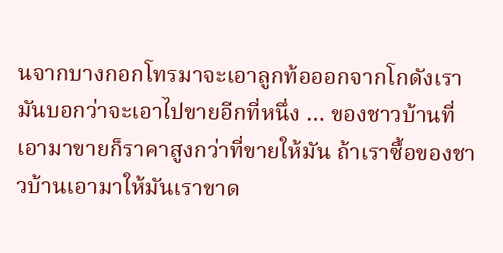นจากบางกอกโทรมาจะเอาลูกท้อออกจากโกดังเรา มันบอกว่าจะเอาไปขายอีกที่หนึ่ง … ของชาวบ้านที่เอามาขายก็ราคาสูงกว่าที่ขายให้มัน ถ้าเราซื้อของชาวบ้านเอามาให้มันเราขาด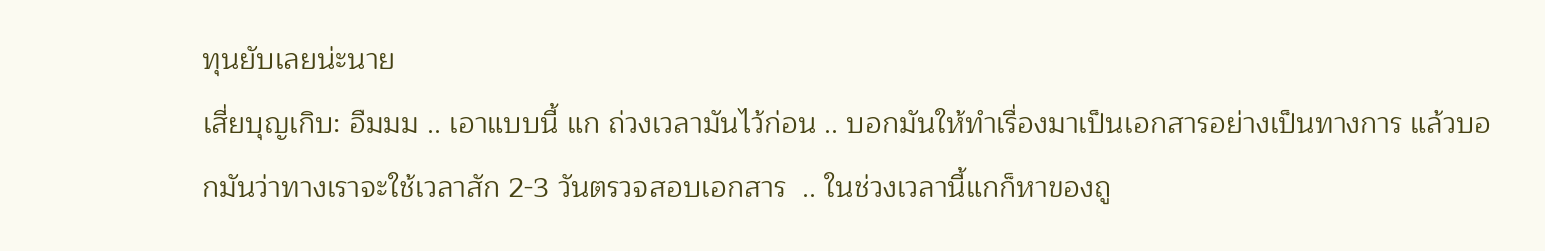ทุนยับเลยน่ะนาย
เสี่ยบุญเกิบ: อืมมม .. เอาแบบนี้ แก ถ่วงเวลามันไว้ก่อน .. บอกมันให้ทำเรื่องมาเป็นเอกสารอย่างเป็นทางการ แล้วบอกมันว่าทางเราจะใช้เวลาสัก 2-3 วันตรวจสอบเอกสาร  .. ในช่วงเวลานี้แกก็หาของถู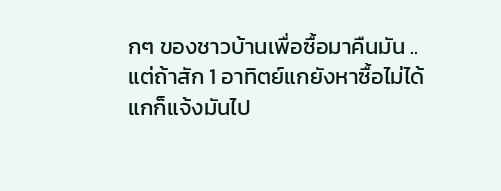กๆ ของชาวบ้านเพื่อซื้อมาคืนมัน .. แต่ถ้าสัก 1 อาทิตย์แกยังหาซื้อไม่ได้ แกก็แจ้งมันไป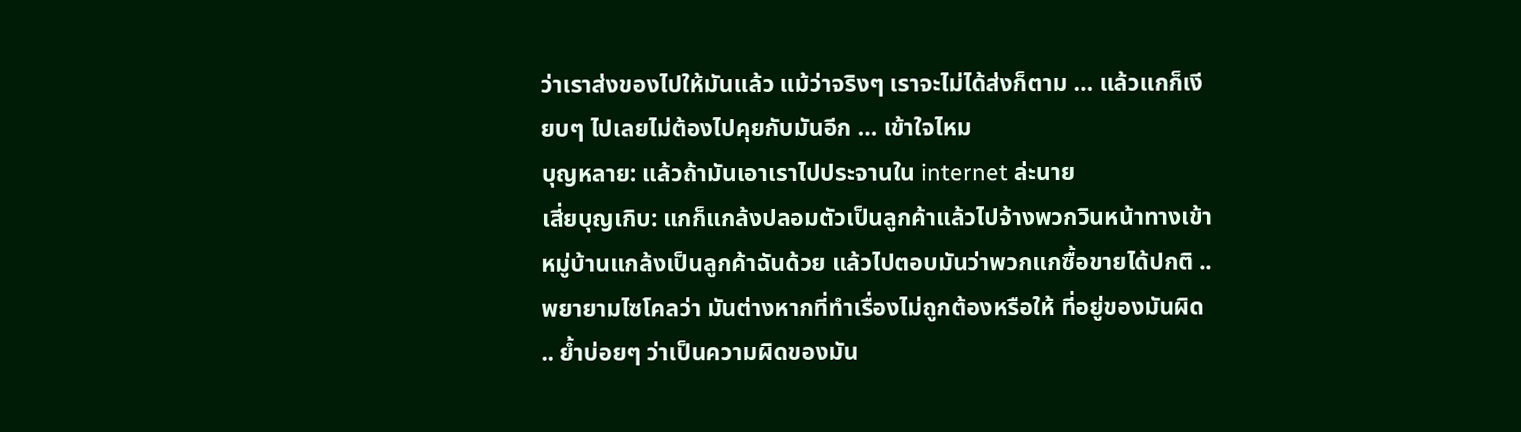ว่าเราส่งของไปให้มันแล้ว แม้ว่าจริงๆ เราจะไม่ได้ส่งก็ตาม … แล้วแกก็เงียบๆ ไปเลยไม่ต้องไปคุยกับมันอีก … เข้าใจไหม
บุญหลาย: แล้วถ้ามันเอาเราไปประจานใน internet ล่ะนาย
เสี่ยบุญเกิบ: แกก็แกล้งปลอมตัวเป็นลูกค้าแล้วไปจ้างพวกวินหน้าทางเข้าหมู่บ้านแกล้งเป็นลูกค้าฉันด้วย แล้วไปตอบมันว่าพวกแกซื้อขายได้ปกติ .. พยายามไซโคลว่า มันต่างหากที่ทำเรื่องไม่ถูกต้องหรือให้ ที่อยู่ของมันผิด .. ย้ำบ่อยๆ ว่าเป็นความผิดของมัน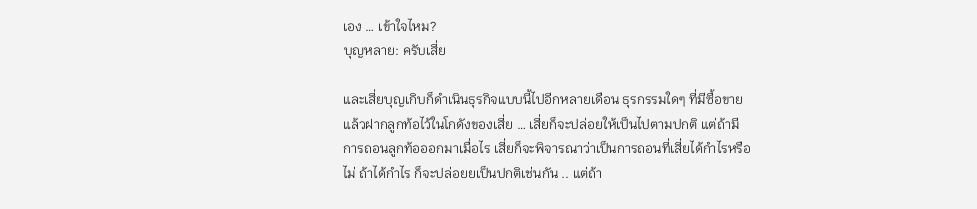เอง … เข้าใจไหม?
บุญหลาย: ครับเสี่ย

และเสี่ยบุญเกิบก็ดำเนินธุรกิจแบบนี้ไปอีกหลายเดือน ธุรกรรมใดๆ ที่มีซื้อขายแล้วฝากลูกท้อไว้ในโกดังของเสี่ย … เสี่ยก็จะปล่อยให้เป็นไปตามปกติ แต่ถ้ามีการถอนลูกท้อออกมาเมื่อไร เสี่ยก็จะพิจารณาว่าเป็นการถอนที่เสี่ยได้กำไรหรือไม่ ถ้าได้กำไร ก็จะปล่อยยเป็นปกติเช่นกัน .. แต่ถ้า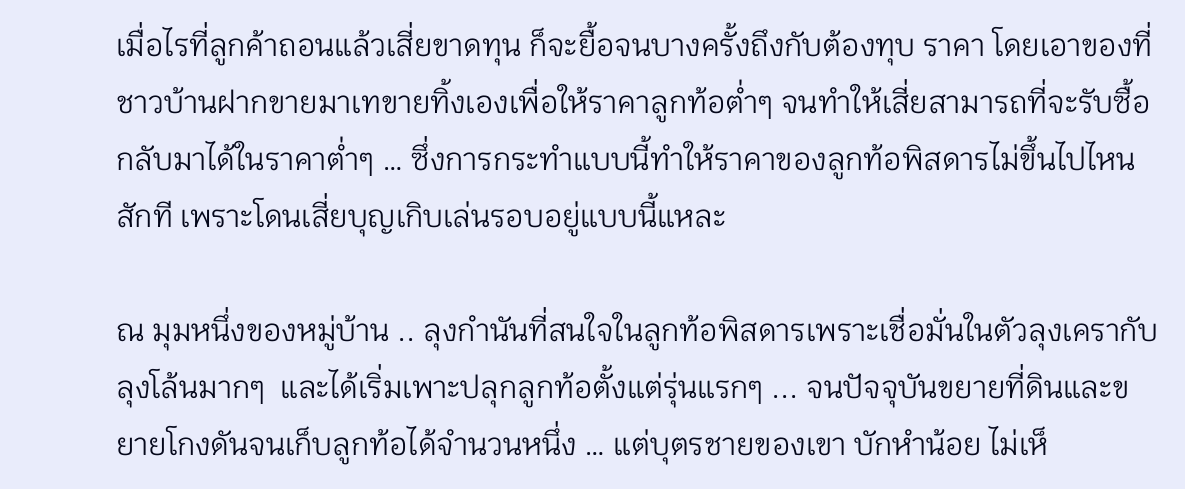เมื่อไรที่ลูกค้าถอนแล้วเสี่ยขาดทุน ก็จะยื้อจนบางครั้งถึงกับต้องทุบ ราคา โดยเอาของที่ชาวบ้านฝากขายมาเทขายทิ้งเองเพื่อให้ราคาลูกท้อต่ำๆ จนทำให้เสี่ยสามารถที่จะรับซื้อกลับมาได้ในราคาต่ำๆ … ซึ่งการกระทำแบบนี้ทำให้ราคาของลูกท้อพิสดารไม่ขึ้นไปไหนสักที เพราะโดนเสี่ยบุญเกิบเล่นรอบอยู่แบบนี้แหละ

ณ มุมหนึ่งของหมู่บ้าน .. ลุงกำนันที่สนใจในลูกท้อพิสดารเพราะเชื่อมั่นในตัวลุงเครากับลุงโล้นมากๆ  และได้เริ่มเพาะปลุกลูกท้อตั้งแต่รุ่นแรกๆ ... จนปัจจุบันขยายที่ดินและขยายโกงดันจนเก็บลูกท้อได้จำนวนหนึ่ง … แต่บุตรชายของเขา บักหำน้อย ไม่เห็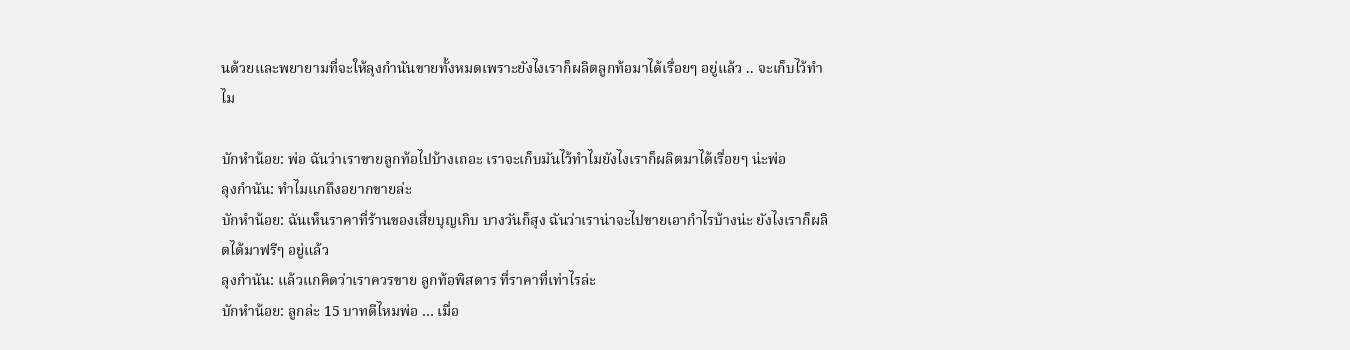นด้วยและพยายามที่จะให้ลุงกำนันขายทั้งหมดเพราะยังไงเราก็ผลิตลูกท้อมาได้เรื่อยๆ อยู่แล้ว .. จะเก็บไว้ทำไม

บักหำน้อย: พ่อ ฉันว่าเราขายลูกท้อไปบ้างเถอะ เราจะเก็บมันไว้ทำไมยังไงเราก็ผลิตมาได้เรื่อยๆ น่ะพ่อ
ลุงกำนัน: ทำไมแกถึงอยากขายล่ะ
บักหำน้อย: ฉันเห็นราคาที่ร้านของเสี่ยบุญเกิบ บางวันก็สุง ฉันว่าเราน่าจะไปขายเอากำไรบ้างน่ะ ยังไงเราก็ผลิตได้มาฟรีๆ อยู่แล้ว
ลุงกำนัน: แล้วแกคิดว่าเราควรขาย ลูกท้อพิสดาร ที่ราคาที่เท่าไรล่ะ
บักหำน้อย: ลูกล่ะ 15 บาทดีไหมพ่อ … เมื่อ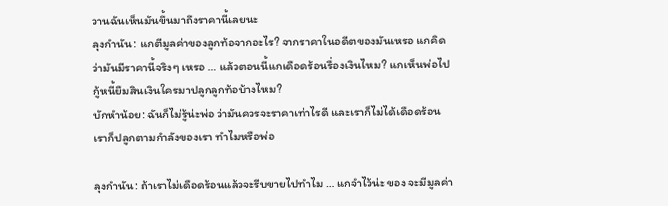วานฉันเห็นมันขึ้นมาถึงราคานี้เลยนะ
ลุงกำนัน: แกตีมูลค่าของลูกท้อจากอะไร? จากราคาในอดีตของมันเหรอ แกคิดว่ามันมีราคานี้จริงๆ เหรอ … แล้วตอนนี้แกเดือดร้อนรื่องเงินไหม? แกเห็นพ่อไปกู้หนี้ยืมสินเงินใครมาปลูกลูกท้อบ้างไหม?
บักหำน้อย: ฉันก็ไม่รู้น่ะพ่อ ว่ามันควรจะราคาเท่าไรดี และเราก็ไม่ได้เดือดร้อน เราก็ปลูกตามกำลังของเรา ทำไมหรือพ่อ

ลุงกำนัน: ถ้าเราไม่เดือดร้อนแล้วจะรีบขายไปทำไม … แกจำไว้น่ะ ของ จะมีมูลค่า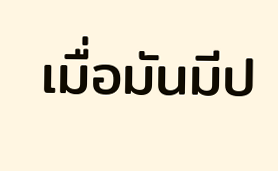เมื่อมันมีป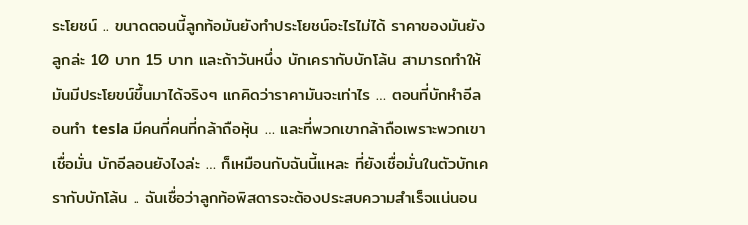ระโยชน์ .. ขนาดตอนนี้ลูกท้อมันยังทำประโยชน์อะไรไม่ได้ ราคาของมันยังลูกล่ะ 10 บาท 15 บาท และถ้าวันหนึ่ง บักเครากับบักโล้น สามารถทำให้มันมีประโยขน์ขึ้นมาได้จริงๆ แกคิดว่าราคามันจะเท่าไร … ตอนที่บักหำอีลอนทำ tesla มีคนกี่คนที่กล้าถือหุ้น … และที่พวกเขากล้าถือเพราะพวกเขาเชื่อมั่น บักอีลอนยังไงล่ะ … ก็เหมือนกับฉันนี้แหละ ที่ยังเชื่อมั่นในตัวบักเครากับบักโล้น .. ฉันเชื่อว่าลูกท้อพิสดารจะต้องประสบความสำเร็จแน่นอน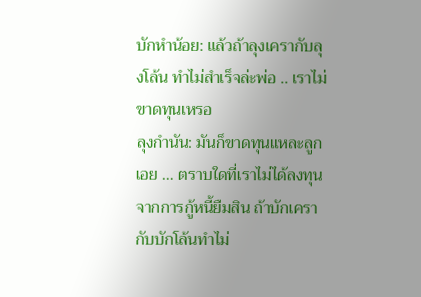บักหำน้อย: แล้วถ้าลุงเครากับลุงโล้น ทำไม่สำเร็จล่ะพ่อ .. เราไม่ขาดทุนเหรอ
ลุงกำนัน: มันก็ขาดทุนแหละลูกเอย … ตราบใดที่เราไม่ได้ลงทุนจากการกู้หนี้ยืมสิน ถ้าบักเครากับบักโล้นทำไม่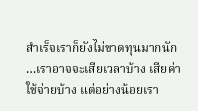สำเร็จเราก็ยังไม่ขาดทุนมากนัก …เราอาจจะเสียเวลาบ้าง เสียค่าใช้จ่ายบ้าง แต่อย่างน้อยเรา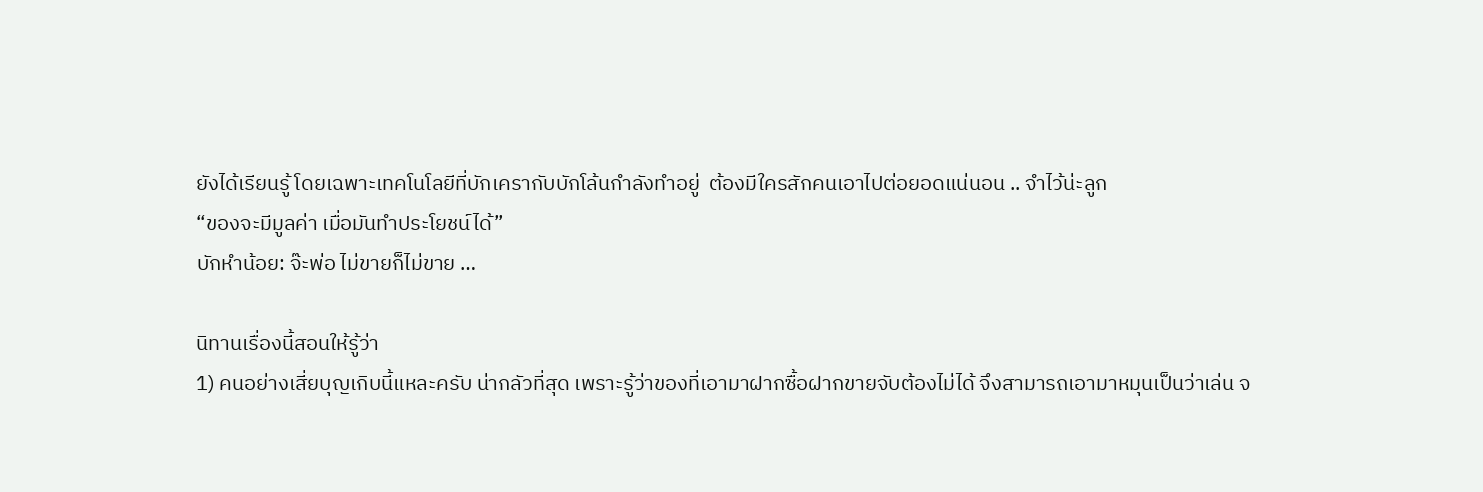ยังได้เรียนรู้ โดยเฉพาะเทคโนโลยีที่บักเครากับบักโล้นกำลังทำอยู่  ต้องมีใครสักคนเอาไปต่อยอดแน่นอน .. จำไว้น่ะลูก
“ของจะมีมูลค่า เมื่อมันทำประโยชน์ได้”
บักหำน้อย: จ๊ะพ่อ ไม่ขายก็ไม่ขาย …

นิทานเรื่องนี้สอนให้รู้ว่า
1) คนอย่างเสี่ยบุญเกิบนี้แหละครับ น่ากลัวที่สุด เพราะรู้ว่าของที่เอามาฝากซื้อฝากขายจับต้องไม่ได้ จึงสามารถเอามาหมุนเป็นว่าเล่น จ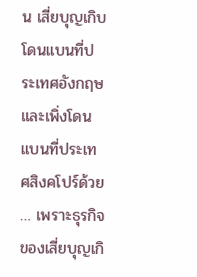น เสี่ยบุญเกิบโดนแบนที่ประเทศอังกฤษและเพิ่งโดนแบนที่ประเทศสิงคโปร์ด้วย … เพราะธุรกิจของเสี่ยบุญเกิ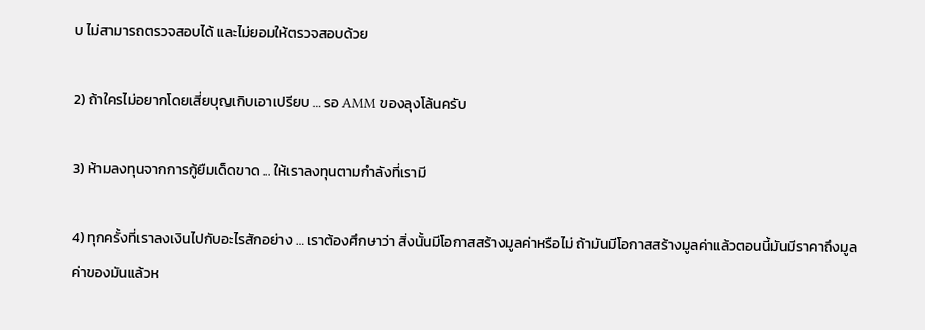บ ไม่สามารถตรวจสอบได้ และไม่ยอมให้ตรวจสอบด้วย

2) ถ้าใครไม่อยากโดยเสี่ยบุญเกิบเอาเปรียบ … รอ AMM ของลุงโล้นครับ

3) ห้ามลงทุนจากการกู้ยืมเด็ดขาด ... ให้เราลงทุนตามกำลังที่เรามี

4) ทุกครั้งที่เราลงเงินไปกับอะไรสักอย่าง … เราต้องศึกษาว่า สิ่งนั้นมีโอกาสสร้างมูลค่าหรือไม่ ถ้ามันมีโอกาสสร้างมูลค่าแล้วตอนนี้มันมีราคาถึงมูลค่าของมันแล้วห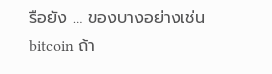รือยัง … ของบางอย่างเช่น bitcoin ถ้า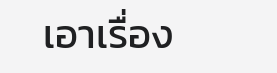เอาเรื่อง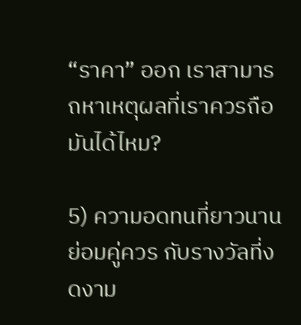“ราคา” ออก เราสามารถหาเหตุผลที่เราควรถือมันได้ไหม?

5) ความอดทนที่ยาวนาน ย่อมคู่ควร กับรางวัลที่งดงาม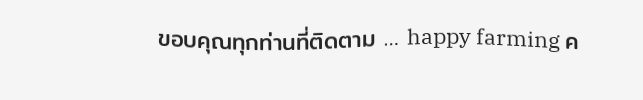ขอบคุณทุกท่านที่ติดตาม … happy farming ค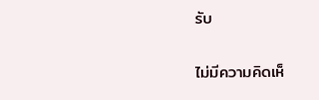รับ

ไม่มีความคิดเห็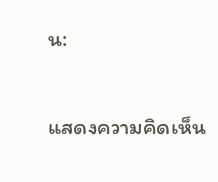น:

แสดงความคิดเห็น